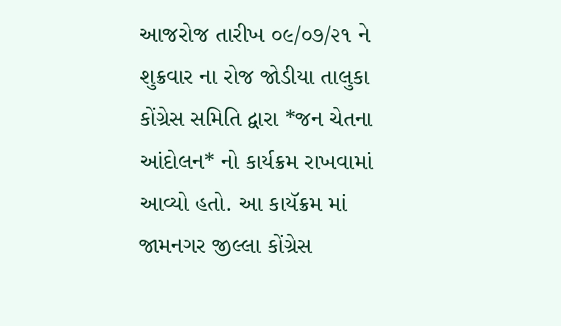આજરોજ તારીખ ૦૯/૦૭/૨૧ ને શુક્રવાર ના રોજ જોડીયા તાલુકા કોંગ્રેસ સમિતિ દ્વારા *જન ચેતના આંદોલન* નો કાર્યક્રમ રાખવામાં આવ્યો હતો. આ કાયૅક્રમ માં જામનગર જીલ્લા કોંગ્રેસ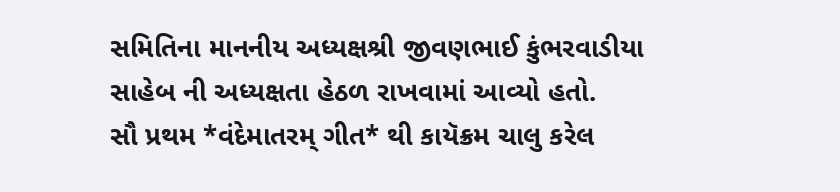સમિતિના માનનીય અધ્યક્ષશ્રી જીવણભાઈ કુંભરવાડીયા સાહેબ ની અધ્યક્ષતા હેઠળ રાખવામાં આવ્યો હતો.
સૌ પ્રથમ *વંદેમાતરમ્ ગીત* થી કાયૅક્રમ ચાલુ કરેલ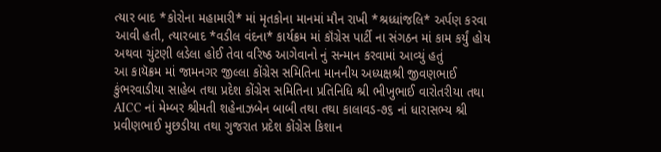ત્યાર બાદ *કોરોના મહામારી* માં મૃતકોના માનમાં મૌન રાખી *શ્રધ્ધાંજલિ* અર્પણ કરવા આવી હતી, ત્યારબાદ *વડીલ વંદના* કાર્યક્રમ માં કૉંગ્રેસ પાર્ટી ના સંગઠન માં કામ કર્યું હોય અથવા ચુંટણી લડેલા હોઈ તેવા વરિષ્ઠ આગેવાનો નું સન્માન કરવામાં આવ્યું હતું
આ કાયૅક્રમ માં જામનગર જીલ્લા કોંગ્રેસ સમિતિના માનનીય અધ્યક્ષશ્રી જીવણભાઈ કુંભરવાડીયા સાહેબ તથા પ્રદેશ કોંગ્રેસ સમિતિના પ્રતિનિધિ શ્રી ભીખુભાઈ વારોતરીયા તથા AICC નાં મેમ્બર શ્રીમતી શહેનાઝબેન બાબી તથા તથા કાલાવડ-૭૬ નાં ધારાસભ્ય શ્રી પ્રવીણભાઈ મુછડીયા તથા ગુજરાત પ્રદેશ કોંગ્રેસ કિશાન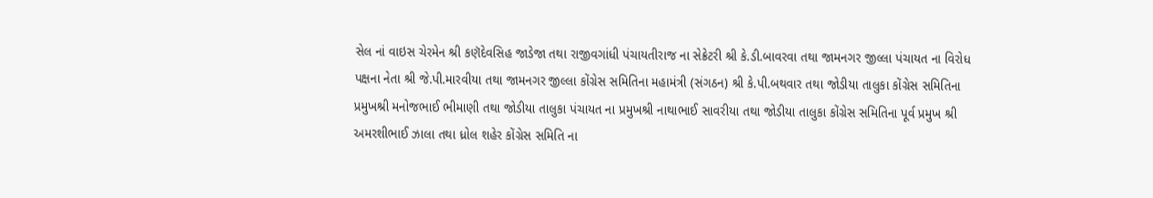સેલ નાં વાઇસ ચેરમેન શ્રી કણૅદેવસિહ જાડેજા તથા રાજીવગાંધી પંચાયતીરાજ ના સેક્રેટરી શ્રી કે.ડી.બાવરવા તથા જામનગર જીલ્લા પંચાયત ના વિરોધ પક્ષના નેતા શ્રી જે.પી.મારવીયા તથા જામનગર જીલ્લા કોંગ્રેસ સમિતિના મહામંત્રી (સંગઠન) શ્રી કે.પી.બથવાર તથા જોડીયા તાલુકા કોંગ્રેસ સમિતિના પ્રમુખશ્રી મનોજભાઈ ભીમાણી તથા જોડીયા તાલુકા પંચાયત ના પ્રમુખશ્રી નાથાભાઈ સાવરીયા તથા જોડીયા તાલુકા કોંગ્રેસ સમિતિના પૂર્વ પ્રમુખ શ્રી અમરશીભાઈ ઝાલા તથા ધ્રોલ શહેર કોંગ્રેસ સમિતિ ના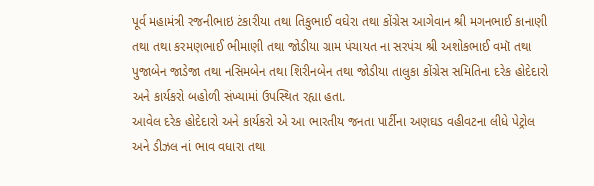પૂર્વ મહામંત્રી રજનીભાઇ ટંકારીયા તથા તિકુભાઈ વઘેરા તથા કોંગ્રેસ આગેવાન શ્રી મગનભાઈ કાનાણી તથા તથા કરમણભાઈ ભીમાણી તથા જોડીયા ગ્રામ પંચાયત ના સરપંચ શ્રી અશોકભાઈ વમૉ તથા પુજાબેન જાડેજા તથા નસિમબેન તથા શિરીનબેન તથા જોડીયા તાલુકા કોંગ્રેસ સમિતિના દરેક હોદેદારો અને કાર્યકરો બહોળી સંખ્યામાં ઉપસ્થિત રહ્યા હતા.
આવેલ દરેક હોદેદારો અને કાર્યકરો એ આ ભારતીય જનતા પાર્ટીના અણઘડ વહીવટના લીધે પેટ્રોલ અને ડીઝલ નાં ભાવ વધારા તથા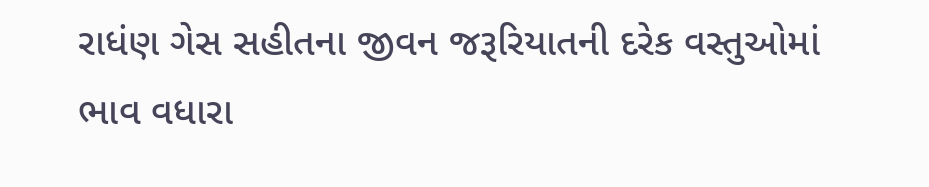રાધંણ ગેસ સહીતના જીવન જરૂરિયાતની દરેક વસ્તુઓમાં ભાવ વધારા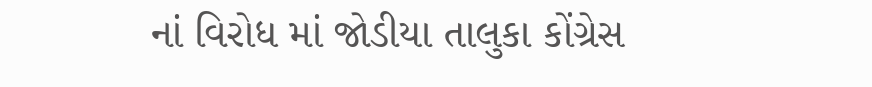નાં વિરોધ માં જોડીયા તાલુકા કોંગ્રેસ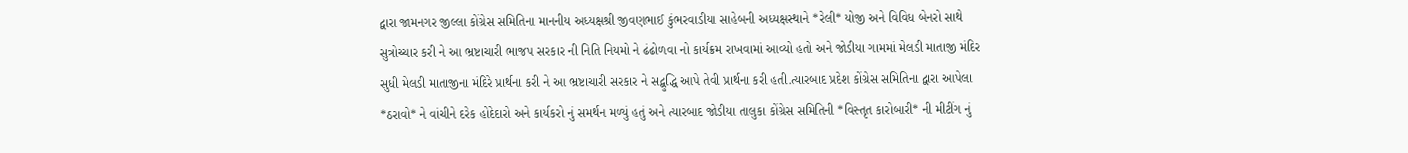દ્વારા જામનગર જીલ્લા કોંગ્રેસ સમિતિના માનનીય અધ્યક્ષશ્રી જીવણભાઈ કુંભરવાડીયા સાહેબની અધ્યક્ષસ્થાને *રેલી* યોજી અને વિવિધ બેનરો સાથે સુત્રોચ્ચાર કરી ને આ ભ્રષ્ટાચારી ભાજપ સરકાર ની નિતિ નિયમો ને ઢંઢોળવા નો કાર્યક્રમ રાખવામાં આવ્યો હતો અને જોડીયા ગામમાં મેલડી માતાજી મંદિર સુધી મેલડી માતાજીના મંદિરે પ્રાર્થના કરી ને આ ભ્રષ્ટાચારી સરકાર ને સદ્બુદ્ધિ આપે તેવી પ્રાર્થના કરી હતી.ત્યારબાદ પ્રદેશ કોંગ્રેસ સમિતિના દ્વારા આપેલા *ઠરાવો* ને વાંચીને દરેક હોદેદારો અને કાર્યકરો નું સમર્થન મળ્યું હતું અને ત્યારબાદ જોડીયા તાલુકા કોંગ્રેસ સમિતિની *વિસ્તૃત કારોબારી* ની મીટીંગ નું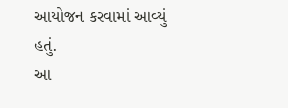આયોજન કરવામાં આવ્યું હતું.
આ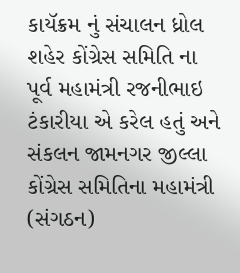કાયૅક્રમ નું સંચાલન ધ્રોલ શહેર કોંગ્રેસ સમિતિ ના પૂર્વ મહામંત્રી રજનીભાઇ ટંકારીયા એ કરેલ હતું અને સંકલન જામનગર જીલ્લા કોંગ્રેસ સમિતિના મહામંત્રી (સંગઠન)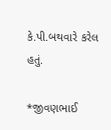કે.પી.બથવારે કરેલ હતું.

*જીવણભાઈ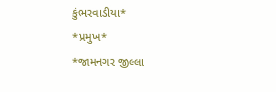કુંભરવાડીયા*
*પ્રમુખ*
*જામનગર જીલ્લા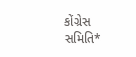કોંગ્રેસ સમિતિ*